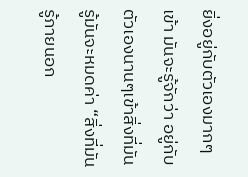ยิ่งอยู่กับตัวเองมากๆเข้า มันจะรู้จักว่า อยู่กับตัวเองนานๆเข้าสิ่งที่มันรู้มันจะหมดค่า “สิ่งที่มันรู้ภายนอก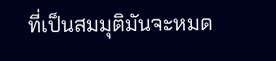ที่เป็นสมมุติมันจะหมด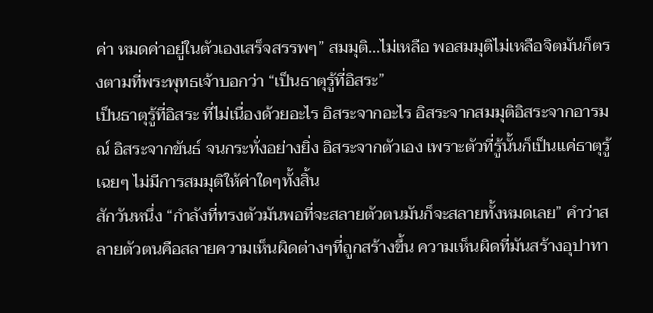ค่า หมดค่าอยู่ในตัวเองเสร็จสรรพๆ” สมมุติ...ไม่เหลือ พอสมมุติไม่เหลือจิตมันก็ตรงตามที่พระพุทธเจ้าบอกว่า “เป็นธาตุรู้ที่อิสระ”
เป็นธาตุรู้ที่อิสระ ที่ไม่เนื่องด้วยอะไร อิสระจากอะไร อิสระจากสมมุติอิสระจากอารมณ์ อิสระจากขันธ์ จนกระทั่งอย่างยิ่ง อิสระจากตัวเอง เพราะตัวที่รู้นั้นก็เป็นแค่ธาตุรู้เฉยๆ ไม่มีการสมมุติให้ค่าใดๆทั้งสิ้น
สักวันหนึ่ง “กำลังที่ทรงตัวมันพอที่จะสลายตัวตนมันก็จะสลายทั้งหมดเลย” คำว่าสลายตัวตนคือสลายความเห็นผิดต่างๆที่ถูกสร้างขึ้น ความเห็นผิดที่มันสร้างอุปาทา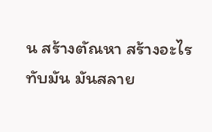น สร้างตัณหา สร้างอะไรทับมัน มันสลาย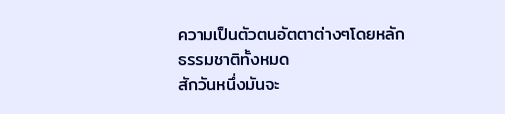ความเป็นตัวตนอัตตาต่างๆโดยหลักธรรมชาติทั้งหมด
สักวันหนึ่งมันจะ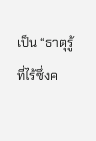เป็น “ธาตุรู้ที่ไร้ซึ่งค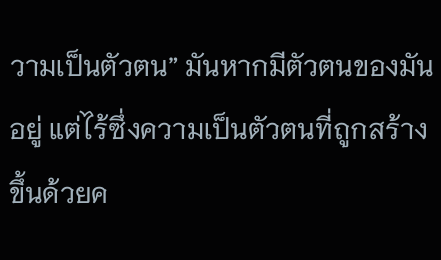วามเป็นตัวตน” มันหากมีตัวตนของมันอยู่ แต่ไร้ซึ่งความเป็นตัวตนที่ถูกสร้างขึ้นด้วยค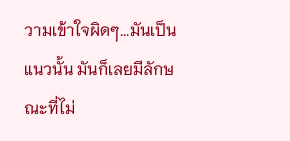วามเข้าใจผิดๆ...มันเป็นแนวนั้น มันก็เลยมีลักษณะที่ไม่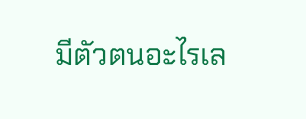มีตัวตนอะไรเล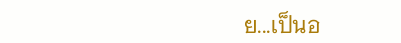ย...เป็นอ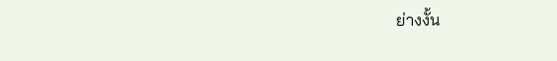ย่างงั้น